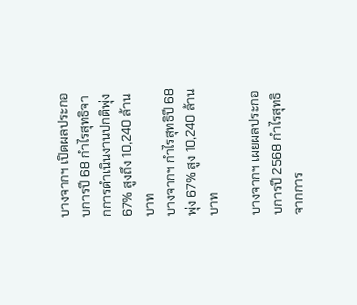บางจากฯ เปิดผลประกอบการปี 68 กำไรสุทธิจากการดำเนินงานปกติพุ่ง 67% สูงถึง 10,240 ล้านบาท
บางจากฯ กำไรสุทธิปี 68 พุ่ง 67% สูง 10,240 ล้านบาท

บางจากฯ เผยผลประกอบการปี 2568 กำไรสุทธิจากการ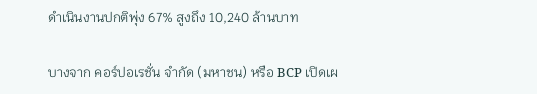ดำเนินงานปกติพุ่ง 67% สูงถึง 10,240 ล้านบาท

บางจาก คอร์ปอเรชั่น จำกัด (มหาชน) หรือ BCP เปิดเผ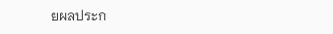ยผลประก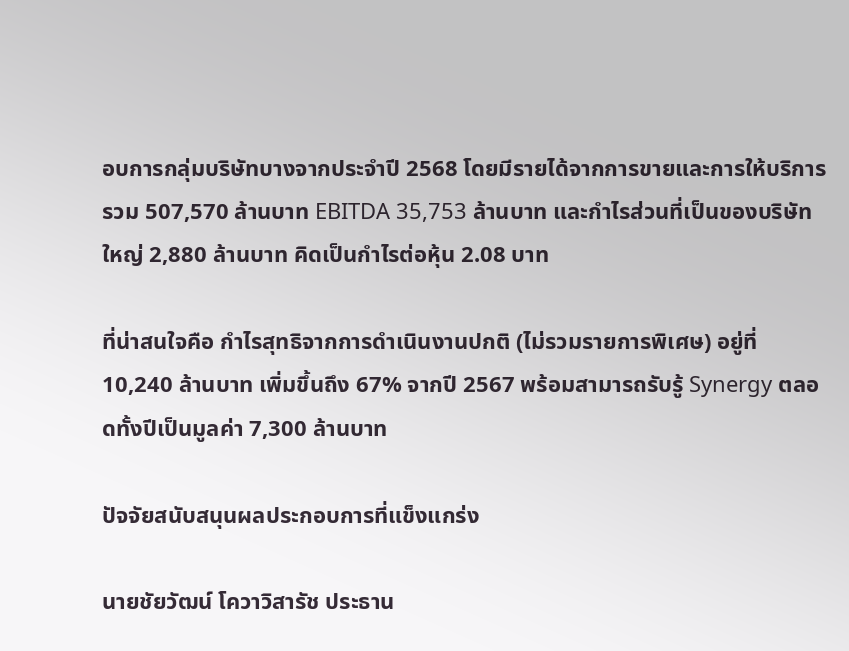อบการกลุ่มบริษัทบางจากประจำปี 2568 โดยมีรายได้จากการขายและการให้บริการรวม 507,570 ล้านบาท EBITDA 35,753 ล้านบาท และกำไรส่วนที่เป็นของบริษัทใหญ่ 2,880 ล้านบาท คิดเป็นกำไรต่อหุ้น 2.08 บาท

ที่น่าสนใจคือ กำไรสุทธิจากการดำเนินงานปกติ (ไม่รวมรายการพิเศษ) อยู่ที่ 10,240 ล้านบาท เพิ่มขึ้นถึง 67% จากปี 2567 พร้อมสามารถรับรู้ Synergy ตลอดทั้งปีเป็นมูลค่า 7,300 ล้านบาท

ปัจจัยสนับสนุนผลประกอบการที่แข็งแกร่ง

นายชัยวัฒน์ โควาวิสารัช ประธาน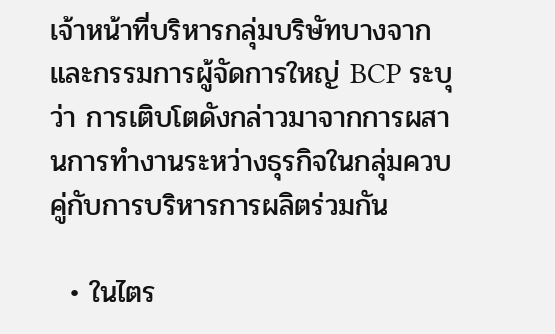เจ้าหน้าที่บริหารกลุ่มบริษัทบางจากและกรรมการผู้จัดการใหญ่ BCP ระบุว่า การเติบโตดังกล่าวมาจากการผสานการทำงานระหว่างธุรกิจในกลุ่มควบคู่กับการบริหารการผลิตร่วมกัน

  • ในไตร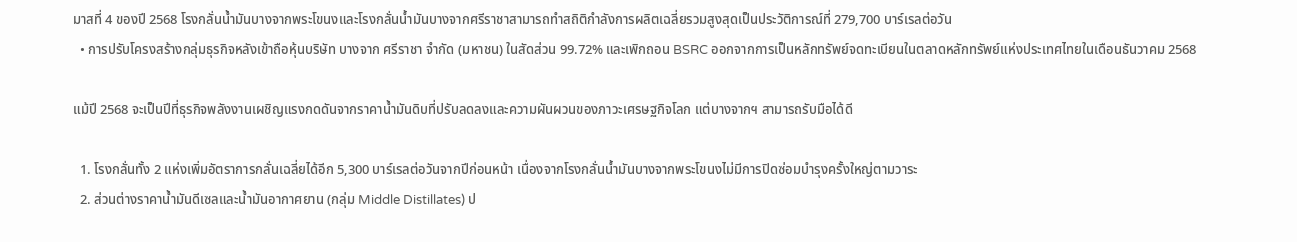มาสที่ 4 ของปี 2568 โรงกลั่นน้ำมันบางจากพระโขนงและโรงกลั่นน้ำมันบางจากศรีราชาสามารถทำสถิติกำลังการผลิตเฉลี่ยรวมสูงสุดเป็นประวัติการณ์ที่ 279,700 บาร์เรลต่อวัน
  • การปรับโครงสร้างกลุ่มธุรกิจหลังเข้าถือหุ้นบริษัท บางจาก ศรีราชา จำกัด (มหาชน) ในสัดส่วน 99.72% และเพิกถอน BSRC ออกจากการเป็นหลักทรัพย์จดทะเบียนในตลาดหลักทรัพย์แห่งประเทศไทยในเดือนธันวาคม 2568

แม้ปี 2568 จะเป็นปีที่ธุรกิจพลังงานเผชิญแรงกดดันจากราคาน้ำมันดิบที่ปรับลดลงและความผันผวนของภาวะเศรษฐกิจโลก แต่บางจากฯ สามารถรับมือได้ดี

  1. โรงกลั่นทั้ง 2 แห่งเพิ่มอัตราการกลั่นเฉลี่ยได้อีก 5,300 บาร์เรลต่อวันจากปีก่อนหน้า เนื่องจากโรงกลั่นน้ำมันบางจากพระโขนงไม่มีการปิดซ่อมบำรุงครั้งใหญ่ตามวาระ
  2. ส่วนต่างราคาน้ำมันดีเซลและน้ำมันอากาศยาน (กลุ่ม Middle Distillates) ป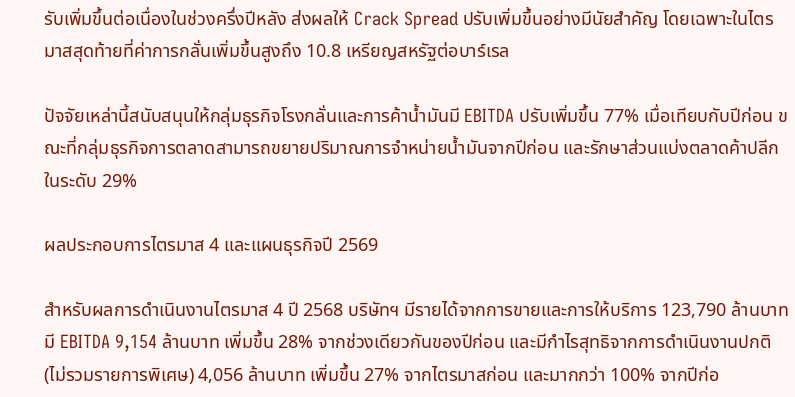รับเพิ่มขึ้นต่อเนื่องในช่วงครึ่งปีหลัง ส่งผลให้ Crack Spread ปรับเพิ่มขึ้นอย่างมีนัยสำคัญ โดยเฉพาะในไตรมาสสุดท้ายที่ค่าการกลั่นเพิ่มขึ้นสูงถึง 10.8 เหรียญสหรัฐต่อบาร์เรล

ปัจจัยเหล่านี้สนับสนุนให้กลุ่มธุรกิจโรงกลั่นและการค้าน้ำมันมี EBITDA ปรับเพิ่มขึ้น 77% เมื่อเทียบกับปีก่อน ขณะที่กลุ่มธุรกิจการตลาดสามารถขยายปริมาณการจำหน่ายน้ำมันจากปีก่อน และรักษาส่วนแบ่งตลาดค้าปลีกในระดับ 29%

ผลประกอบการไตรมาส 4 และแผนธุรกิจปี 2569

สำหรับผลการดำเนินงานไตรมาส 4 ปี 2568 บริษัทฯ มีรายได้จากการขายและการให้บริการ 123,790 ล้านบาท มี EBITDA 9,154 ล้านบาท เพิ่มขึ้น 28% จากช่วงเดียวกันของปีก่อน และมีกำไรสุทธิจากการดำเนินงานปกติ (ไม่รวมรายการพิเศษ) 4,056 ล้านบาท เพิ่มขึ้น 27% จากไตรมาสก่อน และมากกว่า 100% จากปีก่อ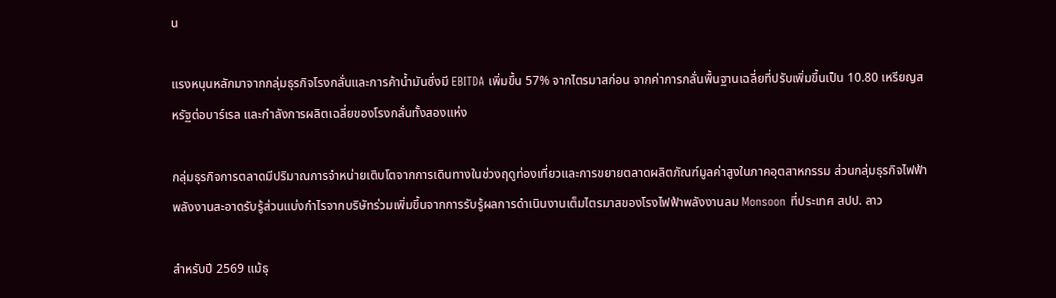น

แรงหนุนหลักมาจากกลุ่มธุรกิจโรงกลั่นและการค้าน้ำมันซึ่งมี EBITDA เพิ่มขึ้น 57% จากไตรมาสก่อน จากค่าการกลั่นพื้นฐานเฉลี่ยที่ปรับเพิ่มขึ้นเป็น 10.80 เหรียญสหรัฐต่อบาร์เรล และกำลังการผลิตเฉลี่ยของโรงกลั่นทั้งสองแห่ง

กลุ่มธุรกิจการตลาดมีปริมาณการจำหน่ายเติบโตจากการเดินทางในช่วงฤดูท่องเที่ยวและการขยายตลาดผลิตภัณฑ์มูลค่าสูงในภาคอุตสาหกรรม ส่วนกลุ่มธุรกิจไฟฟ้าพลังงานสะอาดรับรู้ส่วนแบ่งกำไรจากบริษัทร่วมเพิ่มขึ้นจากการรับรู้ผลการดำเนินงานเต็มไตรมาสของโรงไฟฟ้าพลังงานลม Monsoon ที่ประเทศ สปป. ลาว

สำหรับปี 2569 แม้ธุ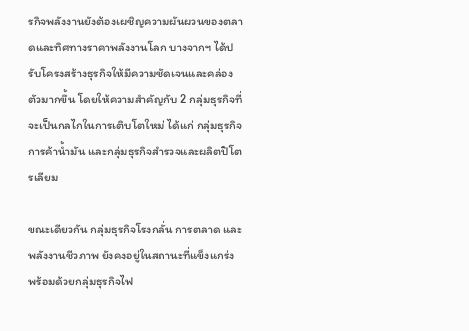รกิจพลังงานยังต้องเผชิญความผันผวนของตลาดและทิศทางราคาพลังงานโลก บางจากฯ ได้ปรับโครงสร้างธุรกิจให้มีความชัดเจนและคล่องตัวมากขึ้น โดยให้ความสำคัญกับ 2 กลุ่มธุรกิจที่จะเป็นกลไกในการเติบโตใหม่ ได้แก่ กลุ่มธุรกิจการค้าน้ำมัน และกลุ่มธุรกิจสำรวจและผลิตปิโตรเลียม

ขณะเดียวกัน กลุ่มธุรกิจโรงกลั่น การตลาด และพลังงานชีวภาพ ยังคงอยู่ในสถานะที่แข็งแกร่ง พร้อมด้วยกลุ่มธุรกิจไฟ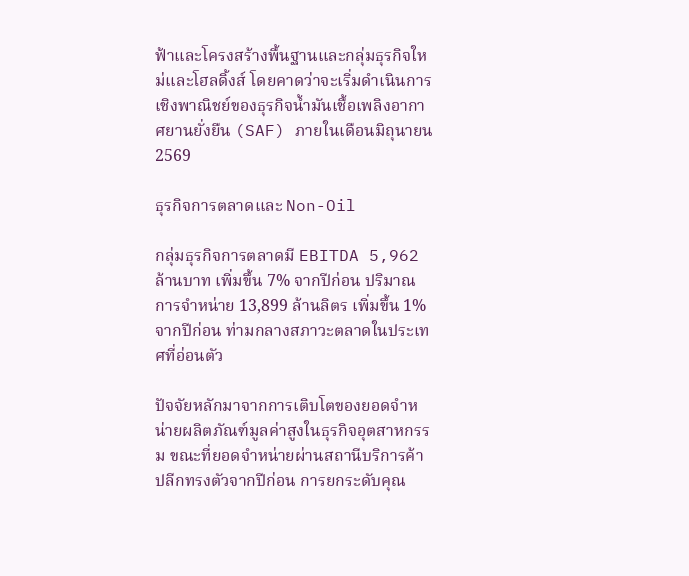ฟ้าและโครงสร้างพื้นฐานและกลุ่มธุรกิจใหม่และโฮลดิ้งส์ โดยคาดว่าจะเริ่มดำเนินการเชิงพาณิชย์ของธุรกิจน้ำมันเชื้อเพลิงอากาศยานยั่งยืน (SAF) ภายในเดือนมิถุนายน 2569

ธุรกิจการตลาดและ Non-Oil

กลุ่มธุรกิจการตลาดมี EBITDA 5,962 ล้านบาท เพิ่มขึ้น 7% จากปีก่อน ปริมาณการจำหน่าย 13,899 ล้านลิตร เพิ่มขึ้น 1% จากปีก่อน ท่ามกลางสภาวะตลาดในประเทศที่อ่อนตัว

ปัจจัยหลักมาจากการเติบโตของยอดจำหน่ายผลิตภัณฑ์มูลค่าสูงในธุรกิจอุตสาหกรรม ขณะที่ยอดจำหน่ายผ่านสถานีบริการค้าปลีกทรงตัวจากปีก่อน การยกระดับคุณ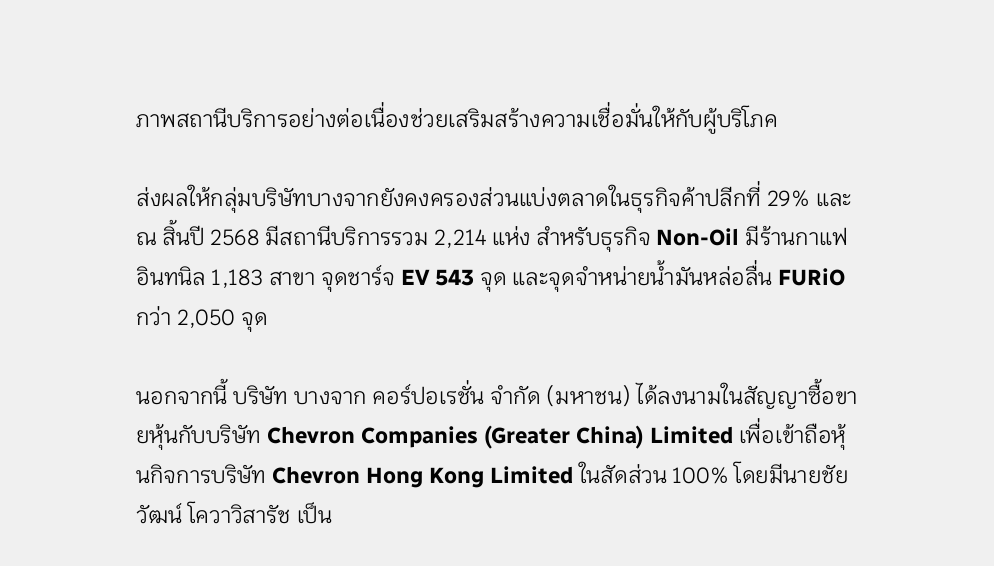ภาพสถานีบริการอย่างต่อเนื่องช่วยเสริมสร้างความเชื่อมั่นให้กับผู้บริโภค

ส่งผลให้กลุ่มบริษัทบางจากยังคงครองส่วนแบ่งตลาดในธุรกิจค้าปลีกที่ 29% และ ณ สิ้นปี 2568 มีสถานีบริการรวม 2,214 แห่ง สำหรับธุรกิจ Non-Oil มีร้านกาแฟอินทนิล 1,183 สาขา จุดชาร์จ EV 543 จุด และจุดจำหน่ายน้ำมันหล่อลื่น FURiO กว่า 2,050 จุด

นอกจากนี้ บริษัท บางจาก คอร์ปอเรชั่น จำกัด (มหาชน) ได้ลงนามในสัญญาซื้อขายหุ้นกับบริษัท Chevron Companies (Greater China) Limited เพื่อเข้าถือหุ้นกิจการบริษัท Chevron Hong Kong Limited ในสัดส่วน 100% โดยมีนายชัยวัฒน์ โควาวิสารัช เป็น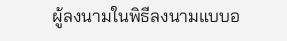ผู้ลงนามในพิธีลงนามแบบอ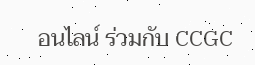อนไลน์ ร่วมกับ CCGC